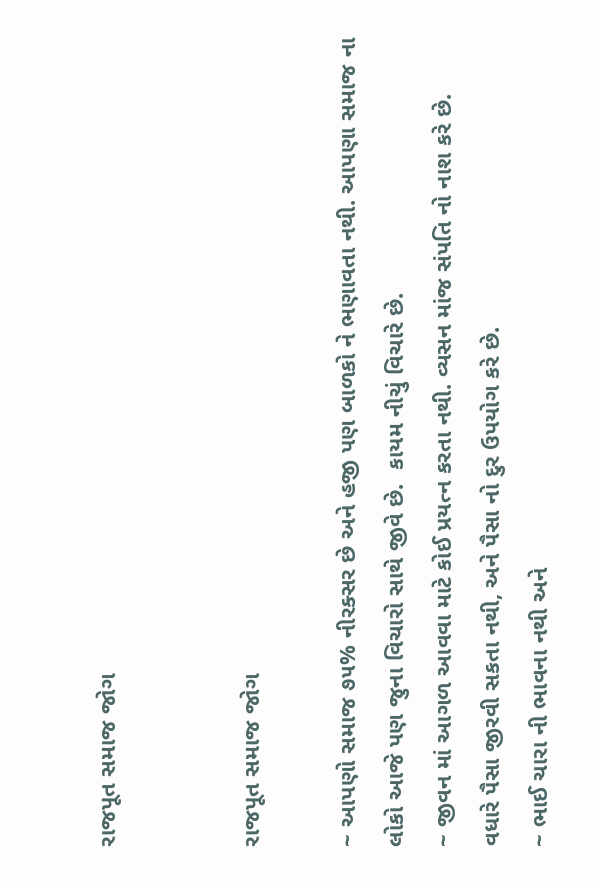રાજપૂત સમાજ જોગ


રાજપૂત સમાજ જોગ

~ આપણો સમાજ ૭૫% નીરક્સર છે અને હજી પણ બાળકો ને ભણાવતા નથી. આપણા સમાજ ના લોકો આજે પણ જુના વિચારો સાથે જીવે છે.  કાયમ નીચું વિચારે છે.
~ જીવન માં આગળ આવવા માટે કોઈ પ્રયત્ન કરતા નથી. વ્યસન માંજ સંપતિ નો નાશ કરે છે.
વધારે પૈસા જીરવી સકતા નથી, અને પૈસા નો દુર ઉપયોગ કરે છે.
~ ભાઈ ચારા ની ભાવના નથી અને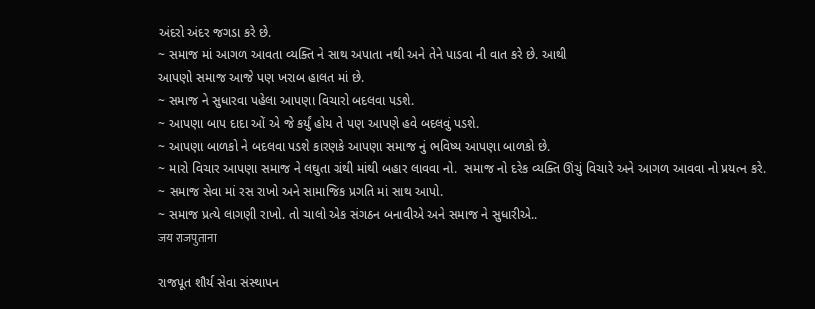અંદરો અંદર જગડા કરે છે.
~ સમાજ માં આગળ આવતા વ્યક્તિ ને સાથ અપાતા નથી અને તેને પાડવા ની વાત કરે છે. આથી
આપણો સમાજ આજે પણ ખરાબ હાલત માં છે.
~ સમાજ ને સુધારવા પહેલા આપણા વિચારો બદલવા પડશે.
~ આપણા બાપ દાદા ઓં એ જે કર્યું હોય તે પણ આપણે હવે બદલવું પડશે.
~ આપણા બાળકો ને બદલવા પડશે કારણકે આપણા સમાજ નું ભવિષ્ય આપણા બાળકો છે.
~ મારો વિચાર આપણા સમાજ ને લઘુતા ગ્રંથી માંથી બહાર લાવવા નો.  સમાજ નો દરેક વ્યક્તિ ઊંચું વિચારે અને આગળ આવવા નો પ્રયત્ન કરે.
~ સમાજ સેવા માં રસ રાખો અને સામાજિક પ્રગતિ માં સાથ આપો.
~ સમાજ પ્રત્યે લાગણી રાખો. તો ચાલો એક સંગઠન બનાવીએ અને સમાજ ને સુધારીએ..
जय राजपुताना

રાજપૂત શૌર્ય સેવા સંસ્થાપન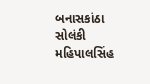બનાસકાંઠા
સોલંકી મહિપાલસિંહ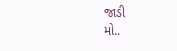જાડી
મો..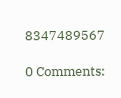8347489567

0 Comments: